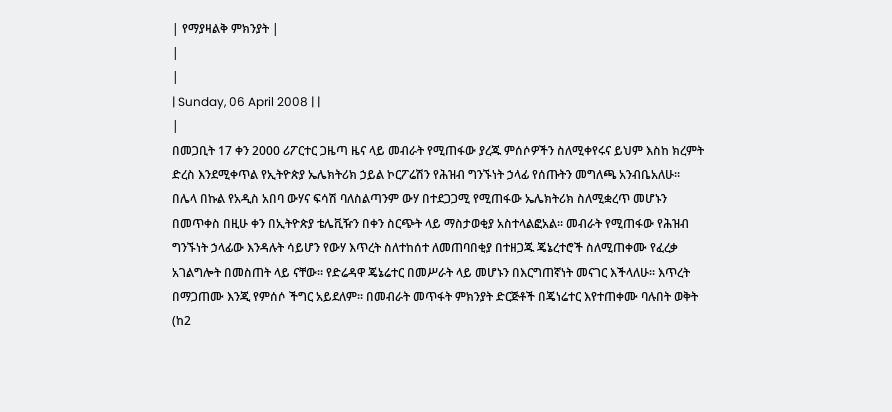| የማያዛልቅ ምክንያት |
|
|
| Sunday, 06 April 2008 | |
|
በመጋቢት 17 ቀን 2000 ሪፖርተር ጋዜጣ ዜና ላይ መብራት የሚጠፋው ያረጁ ምሰሶዎችን ስለሚቀየሩና ይህም እስከ ክረምት ድረስ እንደሚቀጥል የኢትዮጵያ ኤሌክትሪክ ኃይል ኮርፖሬሽን የሕዝብ ግንኙነት ኃላፊ የሰጡትን መግለጫ አንብቤአለሁ፡፡
በሌላ በኩል የአዲስ አበባ ውሃና ፍሳሽ ባለስልጣንም ውሃ በተደጋጋሚ የሚጠፋው ኤሌክትሪክ ስለሚቋረጥ መሆኑን በመጥቀስ በዚሁ ቀን በኢትዮጵያ ቴሌቪዥን በቀን ስርጭት ላይ ማስታወቂያ አስተላልፎአል፡፡ መብራት የሚጠፋው የሕዝብ ግንኙነት ኃላፊው እንዳሉት ሳይሆን የውሃ እጥረት ስለተከሰተ ለመጠባበቂያ በተዘጋጁ ጄኔረተሮች ስለሚጠቀሙ የፈረቃ አገልግሎት በመስጠት ላይ ናቸው፡፡ የድሬዳዋ ጄኔሬተር በመሥራት ላይ መሆኑን በእርግጠኛነት መናገር እችላለሁ፡፡ እጥረት በማጋጠሙ እንጂ የምሰሶ ችግር አይደለም፡፡ በመብራት መጥፋት ምክንያት ድርጅቶች በጄነሬተር እየተጠቀሙ ባሉበት ወቅት (ከ2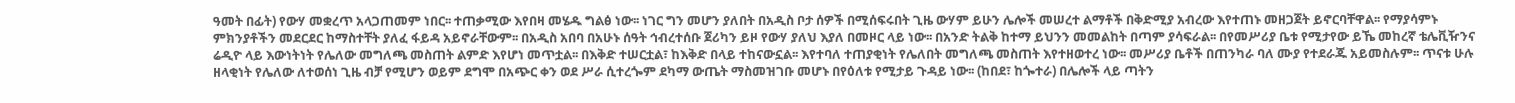ዓመት በፊት) የውሃ መቋረጥ አላጋጠመም ነበር፡፡ ተጠቃሚው እየበዛ መሄዱ ግልፅ ነው፡፡ ነገር ግን መሆን ያለበት በአዲስ ቦታ ሰዎች በሚሰፍሩበት ጊዜ ውሃም ይሁን ሌሎች መሠረተ ልማቶች በቅድሚያ አብረው እየተጠኑ መዘጋጀት ይኖርባቸዋል፡፡ የማያሳምኑ ምክንያቶችን መደርደር ከማስተቸት ያለፈ ፋይዳ አይኖራቸውም፡፡ በአዲስ አበባ በአሁኑ ሰዓት ኅብረተሰቡ ጀሪካን ይዞ የውሃ ያለህ እያለ በመዞር ላይ ነው፡፡ በአንድ ትልቅ ከተማ ይህንን መመልከት በጣም ያሳፍራል፡፡ በየመሥሪያ ቤቱ የሚታየው ይኼ መከረኛ ቴሌቪዥንና ሬዲዮ ላይ እውነትነት የሌለው መግለጫ መስጠት ልምድ እየሆነ መጥቷል፡፡ በእቅድ ተሠርቷል፣ ከእቅድ በላይ ተከናውኗል፡፡ እየተባለ ተጠያቂነት የሌለበት መግለጫ መስጠት እየተዘወተረ ነው፡፡ መሥሪያ ቤቶች በጠንካራ ባለ ሙያ የተደራጁ አይመስሉም፡፡ ጥናቱ ሁሉ ዘላቂነት የሌለው ለተወሰነ ጊዜ ብቻ የሚሆን ወይም ደግሞ በአጭር ቀን ወደ ሥራ ሲተረጐም ደካማ ውጤት ማስመዝገቡ መሆኑ በየዕለቱ የሚታይ ጉዳይ ነው፡፡ (ከበደ፣ ከጐተራ) በሌሎች ላይ ጣትን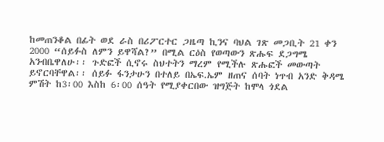ከመጠንቆል በፊት ወደ ራስ በሪፖርተር ጋዜጣ ኪንና ባህል ገጽ መጋቢት 21 ቀን 2000 “ሰይፉስ ለምን ይዋሻል?” በሚል ርዕስ የወጣውን ጽሑፍ ደጋግሜ አንብቤዋለሁ፡፡ ጉድፎች ሲኖሩ ስህተትን ማረም የሚችሉ ጽሑፎች መውጣት ይኖርባቸዋል፡፡ ሰይፉ ፋንታሁን በተለይ በኤፍ.ኤም ዘጠና ሰባት ነጥብ አንድ ቅዳሜ ምሽት ከ3፡00 እስከ 6፡00 ሰዓት የሚያቀርበው ዝግጅት ከሞላ ጎደል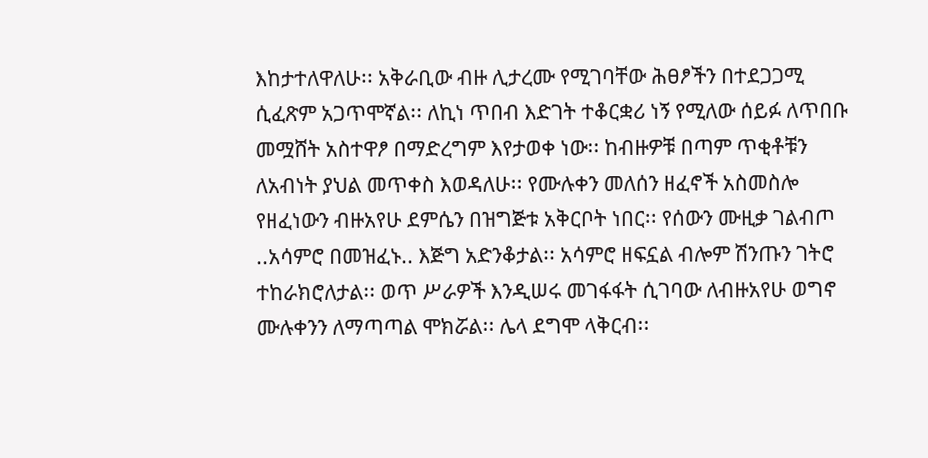እከታተለዋለሁ፡፡ አቅራቢው ብዙ ሊታረሙ የሚገባቸው ሕፀፆችን በተደጋጋሚ ሲፈጽም አጋጥሞኛል፡፡ ለኪነ ጥበብ እድገት ተቆርቋሪ ነኝ የሚለው ሰይፉ ለጥበቡ መሟሸት አስተዋፆ በማድረግም እየታወቀ ነው፡፡ ከብዙዎቹ በጣም ጥቂቶቹን ለአብነት ያህል መጥቀስ እወዳለሁ፡፡ የሙሉቀን መለሰን ዘፈኖች አስመስሎ የዘፈነውን ብዙአየሁ ደምሴን በዝግጅቱ አቅርቦት ነበር፡፡ የሰውን ሙዚቃ ገልብጦ ..አሳምሮ በመዝፈኑ.. እጅግ አድንቆታል፡፡ አሳምሮ ዘፍኗል ብሎም ሽንጡን ገትሮ ተከራክሮለታል፡፡ ወጥ ሥራዎች እንዲሠሩ መገፋፋት ሲገባው ለብዙአየሁ ወግኖ ሙሉቀንን ለማጣጣል ሞክሯል፡፡ ሌላ ደግሞ ላቅርብ፡፡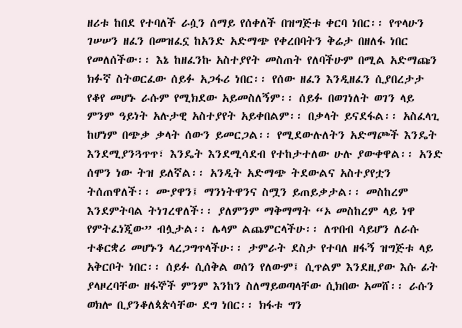ዘሪቱ ከበደ የተባለች ራሷን ሰማይ የሰቀለች በዝግጅቱ ቀርባ ነበር፡፡ የጥላሁን ገሠሠን ዘፈን በመዝፈኗ ከአንድ አድማጭ የቀረበባትን ቅሬታ በዘለፋ ነበር የመለሰችው፡፡ እኔ ከዘፈንኩ አስተያየት መስጠት የለባችሁም በሚል አድማጩን ክፉኛ ስትወርፈው ሰይፉ አጋፋሪ ነበር፡፡ የሰው ዘፈን እንዲዘፈን ሲያበረታታ የቆየ መሆኑ ራሱም የሚክደው አይመስለኝም፡፡ ሰይፉ በወገነለት ወገን ላይ ምንም ዓይነት አሉታዊ አስተያየት አይቀበልም፡፡ በቃላት ይናደፋል፡፡ አስፈላጊ ከሆነም በጭቃ ቃላት ሰውን ይመርጋል፡፡ የሚደውሉለትን አድማጮች እንዴት እንደሚያንጓጥጥ፣ እንዴት እንደሚሳደብ የተከታተለው ሁሉ ያውቀዋል፡፡ አንድ ሰሞን ነው ትዝ ይለኛል፡፡ አንዲት አድማጭ ትደውልና አስተያየቷን ትሰጠዋለች፡፡ ሙያዋን፤ ማንነትዋንና ስሟን ይጠይቃታል፡፡ መስከረም እንደምትባል ትነገረዋለች፡፡ ያለምንም ማቅማማት “ኦ መስከረም ላይ ነዋ የምትፈነጂው” ብሏታል፡፡ ሌላም ልጨምርላችሁ፡፡ ለጥበብ ሳይሆን ለራሱ ተቆርቋሪ መሆኑን ላረጋግጥላችሁ፡፡ ታምራት ደስታ የተባለ ዘፋኝ ዝግጅቱ ላይ አቅርቦት ነበር፡፡ ሰይፉ ሲሰቅል ወሰን የለውም፤ ሲጥልም እንደዚያው እሱ ፊት ያላዞረባቸው ዘፋኞች ምንም እንከን ስለማይወጣላቸው ሲክበው አመሸ፡፡ ራሱን ወክሎ ቢያንቆለጳጵሳቸው ደግ ነበር፡፡ ክፋቱ ግን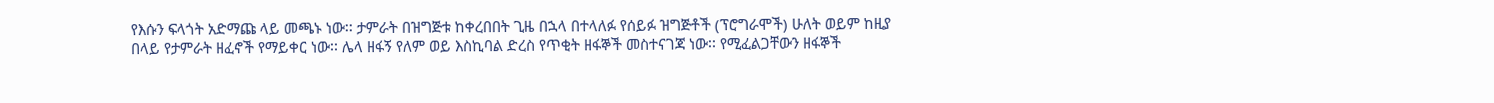የእሱን ፍላጎት አድማጩ ላይ መጫኑ ነው፡፡ ታምራት በዝግጅቱ ከቀረበበት ጊዜ በኋላ በተላለፉ የሰይፉ ዝግጅቶች (ፕሮግራሞች) ሁለት ወይም ከዚያ በላይ የታምራት ዘፈኖች የማይቀር ነው፡፡ ሌላ ዘፋኝ የለም ወይ እስኪባል ድረስ የጥቂት ዘፋኞች መስተናገጃ ነው፡፡ የሚፈልጋቸውን ዘፋኞች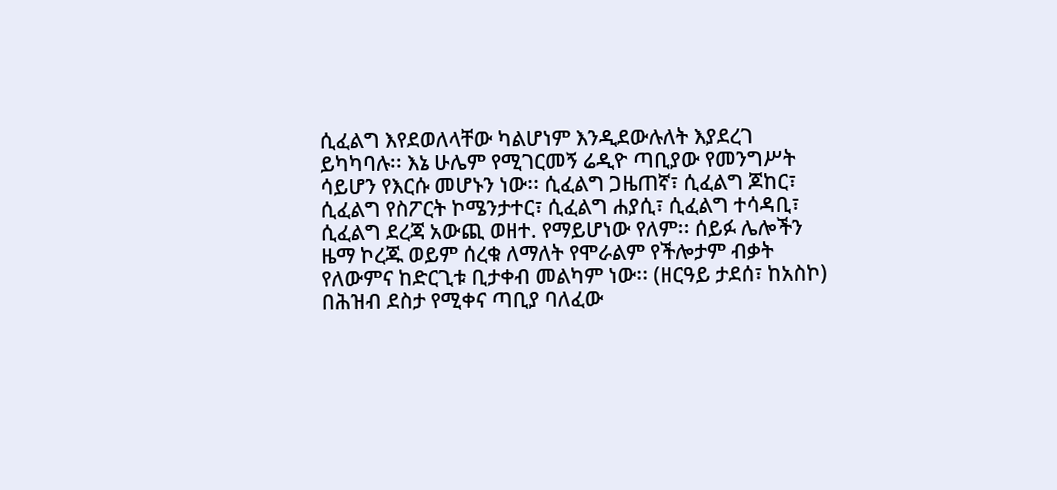ሲፈልግ እየደወለላቸው ካልሆነም እንዲደውሉለት እያደረገ ይካካባሉ፡፡ እኔ ሁሌም የሚገርመኝ ሬዲዮ ጣቢያው የመንግሥት ሳይሆን የእርሱ መሆኑን ነው፡፡ ሲፈልግ ጋዜጠኛ፣ ሲፈልግ ጆከር፣ ሲፈልግ የስፖርት ኮሜንታተር፣ ሲፈልግ ሐያሲ፣ ሲፈልግ ተሳዳቢ፣ ሲፈልግ ደረጃ አውጪ ወዘተ. የማይሆነው የለም፡፡ ሰይፉ ሌሎችን ዜማ ኮረጁ ወይም ሰረቁ ለማለት የሞራልም የችሎታም ብቃት የለውምና ከድርጊቱ ቢታቀብ መልካም ነው፡፡ (ዘርዓይ ታደሰ፣ ከአስኮ) በሕዝብ ደስታ የሚቀና ጣቢያ ባለፈው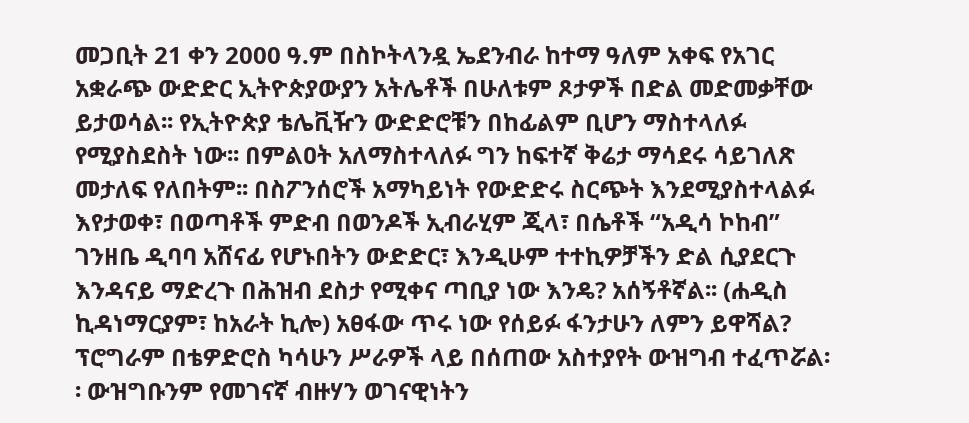መጋቢት 21 ቀን 2000 ዓ.ም በስኮትላንዷ ኤደንብራ ከተማ ዓለም አቀፍ የአገር አቋራጭ ውድድር ኢትዮጵያውያን አትሌቶች በሁለቱም ጾታዎች በድል መድመቃቸው ይታወሳል፡፡ የኢትዮጵያ ቴሌቪዥን ውድድሮቹን በከፊልም ቢሆን ማስተላለፉ የሚያስደስት ነው፡፡ በምልዐት አለማስተላለፉ ግን ከፍተኛ ቅሬታ ማሳደሩ ሳይገለጽ መታለፍ የለበትም፡፡ በስፖንሰሮች አማካይነት የውድድሩ ስርጭት እንደሚያስተላልፉ እየታወቀ፣ በወጣቶች ምድብ በወንዶች ኢብራሂም ጂላ፣ በሴቶች “አዲሳ ኮከብ” ገንዘቤ ዲባባ አሸናፊ የሆኑበትን ውድድር፣ እንዲሁም ተተኪዎቻችን ድል ሲያደርጉ እንዳናይ ማድረጉ በሕዝብ ደስታ የሚቀና ጣቢያ ነው እንዴ? አሰኝቶኛል፡፡ (ሐዲስ ኪዳነማርያም፣ ከአራት ኪሎ) አፀፋው ጥሩ ነው የሰይፉ ፋንታሁን ለምን ይዋሻል? ፕሮግራም በቴዎድሮስ ካሳሁን ሥራዎች ላይ በሰጠው አስተያየት ውዝግብ ተፈጥሯል፡፡ ውዝግቡንም የመገናኛ ብዙሃን ወገናዊነትን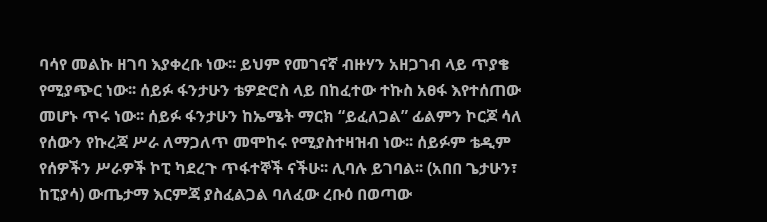ባሳየ መልኩ ዘገባ እያቀረቡ ነው፡፡ ይህም የመገናኛ ብዙሃን አዘጋገብ ላይ ጥያቄ የሚያጭር ነው፡፡ ሰይፉ ፋንታሁን ቴዎድሮስ ላይ በከፈተው ተኩስ አፀፋ እየተሰጠው መሆኑ ጥሩ ነው፡፡ ሰይፉ ፋንታሁን ከኤሜት ማርክ “ይፈለጋል” ፊልምን ኮርጆ ሳለ የሰውን የኩረጃ ሥራ ለማጋለጥ መሞከሩ የሚያስተዛዝብ ነው፡፡ ሰይፉም ቴዲም የሰዎችን ሥራዎች ኮፒ ካደረጉ ጥፋተኞች ናችሁ፡፡ ሊባሉ ይገባል፡፡ (አበበ ጌታሁን፣ ከፒያሳ) ውጤታማ እርምጃ ያስፈልጋል ባለፈው ረቡዕ በወጣው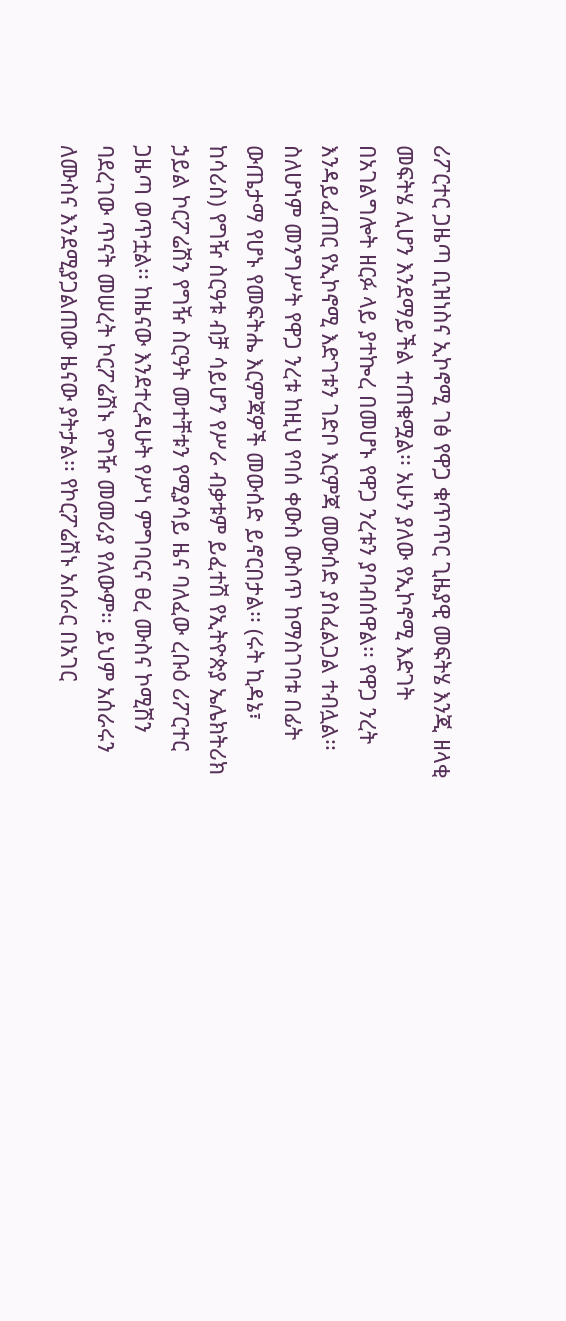ሪፖርተር ጋዜጣ ቢዝነስና ኢኮኖሚ ገፅ የዋጋ ቁጥጥር ጊዜያዊ መፍትሄ እንጂ ዘላቂ መፍትሄ ሊሆን እንደማይችል ተጠቁሟል፡፡ አሁን ያለው የኢኮኖሚ እድገት በአገልግሎት ዘርፉ ላይ ያተኰረ በመሆኑ የዋጋ ንረቱን ያባብሰዋል፡፡ የዋጋ ንረት እንዳይፈጠር የኢኮኖሚ እድገቱን ገድቦ እርምጃ መውሰድ ያስፈልጋል ተብሏል፡፡ ስለሆነም መንግሥት የዋጋ ንረቱ ከዚህ የባሰ ቀውስ ውስጥ ከማስገባቱ በፊት ውጤታማ የሆኑ የመፍትሔ እርምጃዎች መውሰድ ይኖርበታል፡፡ (ሩት ኪዳኔ፣ ከሳሪስ) የግዥ ስርዓቱ ብቻ ሳይሆን የሥራ ብቃቱም ይፈተሽ የኢትዮጵያ ኤሌክትሪክ ኃይል ኮርፖሬሽን የግዥ ስርዓት መተቸቱን የሚያሳይ ዜና ባለፈው ረቡዕ ሪፖርተር ጋዜጣ ወጥቷል፡፡ ከዜናው እንደተረዳሁት የሥነ ምግባርና ፀረ ሙስና ኮሚሽን ባደረገው ጥናት መሠረት ኮርፖሬሽኑ የግዥ መመሪያ የለውም፡፡ ይህም አሰራሩን ለሙስና እንደሚያጋልጠው ዜናው ያትታል፡፡ የኮርፖሬሽኑ አሰራር በአገር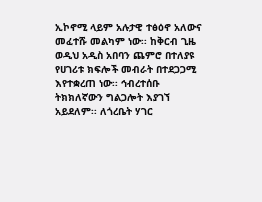ኢኮኖሚ ላይም አሉታዊ ተፅዕኖ አለውና መፈተሹ መልካም ነው፡፡ ከቅርብ ጊዜ ወዲህ አዲስ አበባን ጨምሮ በተለያዩ የሀገሪቱ ክፍሎች መብራት በተደጋጋሚ እየተቋረጠ ነው፡፡ ኅብረተሰቡ ትክክለኛውን ግልጋሎት እያገኘ አይደለም፡፡ ለጎረቤት ሃገር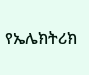የኤሌክትሪክ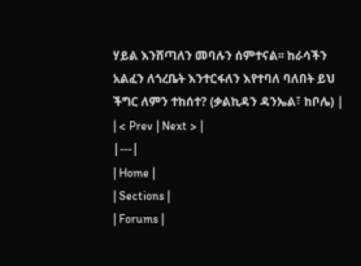ሃይል እንሸጣለን መባሉን ሰምተናል፡፡ ከራሳችን አልፈን ለጎረቤት እንተርፋለን እየተባለ ባለበት ይህ ችግር ለምን ተከሰተ? (ቃልኪዳን ዳንኤል፣ ከቦሌ) |
| < Prev | Next > |
|---|
| Home |
| Sections |
| Forums |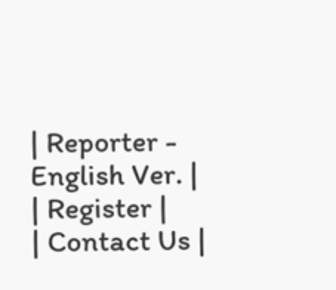| Reporter - English Ver. |
| Register |
| Contact Us |